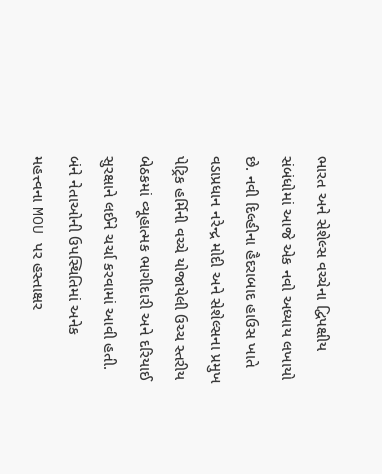ભારત અને સેશેલ્સ વચ્ચેના દ્વિપક્ષીય સંબંધોમાં આજે એક નવો અધ્યાય લખાયો છે. નવી દિલ્હીના હૈદરાબાદ હાઉસ ખાતે વડાપ્રધાન નરેન્દ્ર મોદી અને સેશેલ્સના પ્રમુખ પેટ્રિક હર્મિની વચ્ચે યોજાયેલી ઉચ્ચ સ્તરીય બેઠકમાં વ્યૂહાત્મક ભાગીદારી અને દરિયાઈ સુરક્ષાને લઈને ચર્ચા કરવામાં આવી હતી. બંને નેતાઓની ઉપસ્થિતિમાં અનેક મહત્ત્વના MOU પર હસ્તાક્ષર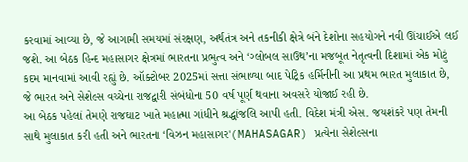કરવામાં આવ્યા છે, જે આગામી સમયમાં સંરક્ષણ, અર્થતંત્ર અને તકનીકી ક્ષેત્રે બંને દેશોના સહયોગને નવી ઊંચાઈએ લઈ જશે. આ બેઠક હિન્દ મહાસાગર ક્ષેત્રમાં ભારતના પ્રભુત્વ અને ‘ગ્લોબલ સાઉથ’ના મજબૂત નેતૃત્વની દિશામાં એક મોટું કદમ માનવામાં આવી રહ્યું છે. ઑક્ટોબર 2025માં સત્તા સંભાળ્યા બાદ પેટ્રિક હર્મિનીની આ પ્રથમ ભારત મુલાકાત છે, જે ભારત અને સેશેલ્સ વચ્ચેના રાજદ્વારી સંબંધોના 50 વર્ષ પૂર્ણ થવાના અવસરે યોજાઈ રહી છે.
આ બેઠક પહેલાં તેમણે રાજઘાટ ખાતે મહાત્મા ગાંધીને શ્રદ્ધાંજલિ આપી હતી. વિદેશ મંત્રી એસ. જયશંકરે પણ તેમની સાથે મુલાકાત કરી હતી અને ભારતના ‘વિઝન મહાસાગર'(MAHASAGAR) પ્રત્યેના સેશેલ્સના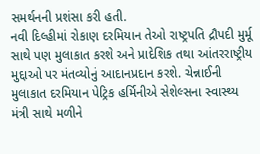સમર્થનની પ્રશંસા કરી હતી.
નવી દિલ્હીમાં રોકાણ દરમિયાન તેઓ રાષ્ટ્રપતિ દ્રૌપદી મુર્મૂ સાથે પણ મુલાકાત કરશે અને પ્રાદેશિક તથા આંતરરાષ્ટ્રીય મુદ્દાઓ પર મંતવ્યોનું આદાનપ્રદાન કરશે. ચેન્નાઈની મુલાકાત દરમિયાન પેટ્રિક હર્મિનીએ સેશેલ્સના સ્વાસ્થ્ય મંત્રી સાથે મળીને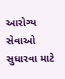આરોગ્ય સેવાઓ સુધારવા માટે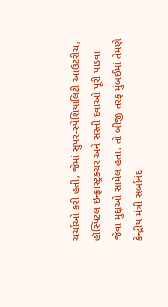ચર્ચાઓ કરી હતી, જેમાં સુપર-સ્પેશિયાલિટી આઉટરીચ, હૉસ્પિટલ ઇન્ફ્રાસ્ટ્રક્ચર અને સસ્તી દવાઓ પૂરી પાડવા જેવા મુદ્દાઓ સામેલ હતા. તો બીજી તરફ મુંબઈમાં તેમણે કેન્દ્રીય મંત્રી સર્બાનંદ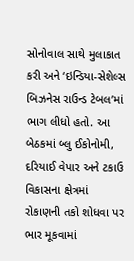સોનોવાલ સાથે મુલાકાત કરી અને ‘ઇન્ડિયા-સેશેલ્સ બિઝનેસ રાઉન્ડ ટેબલ’માં ભાગ લીધો હતો. આ બેઠકમાં બ્લુ ઈકોનોમી, દરિયાઈ વેપાર અને ટકાઉ વિકાસના ક્ષેત્રમાં રોકાણની તકો શોધવા પર ભાર મૂકવામાં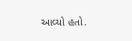આવ્યો હતો.